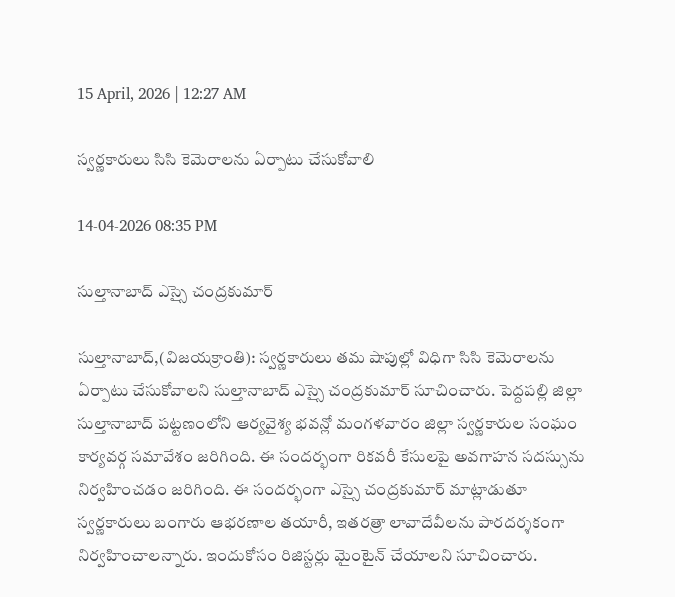15 April, 2026 | 12:27 AM

స్వర్ణకారులు సిసి కెమెరాలను ఏర్పాటు చేసుకోవాలి

14-04-2026 08:35 PM

సుల్తానాబాద్ ఎస్సై చంద్రకుమార్

సుల్తానాబాద్,(విజయక్రాంతి): స్వర్ణకారులు తమ షాపుల్లో విధిగా సిసి కెమెరాలను ఏర్పాటు చేసుకోవాలని సుల్తానాబాద్ ఎస్సై చంద్రకుమార్ సూచించారు. పెద్దపల్లి జిల్లా  సుల్తానాబాద్ పట్టణంలోని ఆర్యవైశ్య భవన్లో మంగళవారం జిల్లా స్వర్ణకారుల సంఘం కార్యవర్గ సమావేశం జరిగింది. ఈ సందర్భంగా రికవరీ కేసులపై అవగాహన సదస్సును నిర్వహించడం జరిగింది. ఈ సందర్భంగా ఎస్సై చంద్రకుమార్ మాట్లాడుతూ స్వర్ణకారులు బంగారు ఆభరణాల తయారీ, ఇతరత్రా లావాదేవీలను పారదర్శకంగా నిర్వహించాలన్నారు. ఇందుకోసం రిజిస్టర్లు మైంటైన్ చేయాలని సూచించారు.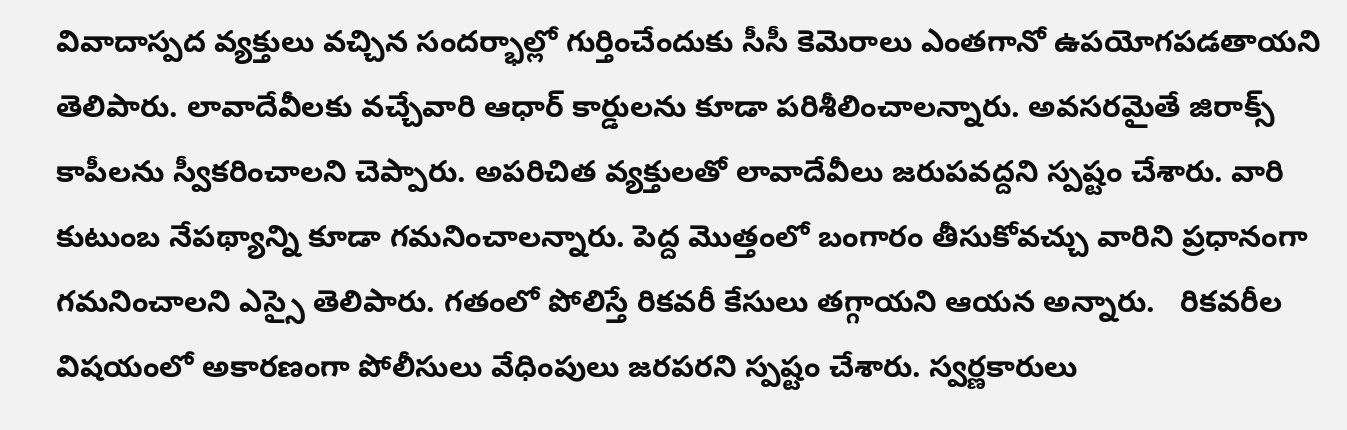వివాదాస్పద వ్యక్తులు వచ్చిన సందర్భాల్లో గుర్తించేందుకు సీసీ కెమెరాలు ఎంతగానో ఉపయోగపడతాయని తెలిపారు. లావాదేవీలకు వచ్చేవారి ఆధార్ కార్డులను కూడా పరిశీలించాలన్నారు. అవసరమైతే జిరాక్స్ కాపీలను స్వీకరించాలని చెప్పారు. అపరిచిత వ్యక్తులతో లావాదేవీలు జరుపవద్దని స్పష్టం చేశారు. వారి కుటుంబ నేపథ్యాన్ని కూడా గమనించాలన్నారు. పెద్ద మొత్తంలో బంగారం తీసుకోవచ్చు వారిని ప్రధానంగా గమనించాలని ఎస్సై తెలిపారు. గతంలో పోలిస్తే రికవరీ కేసులు తగ్గాయని ఆయన అన్నారు.   రికవరీల విషయంలో అకారణంగా పోలీసులు వేధింపులు జరపరని స్పష్టం చేశారు. స్వర్ణకారులు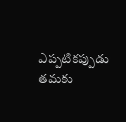ఎప్పటికప్పుడు తమకు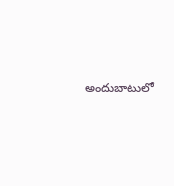అందుబాటులో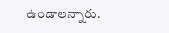ఉండాలన్నారు.